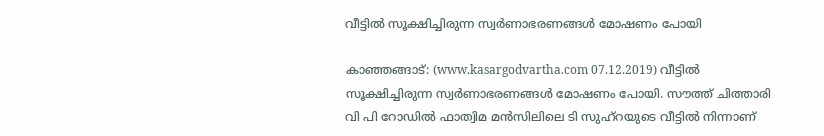വീട്ടില്‍ സൂക്ഷിച്ചിരുന്ന സ്വര്‍ണാഭരണങ്ങള്‍ മോഷണം പോയി

കാഞ്ഞങ്ങാട്: (www.kasargodvartha.com 07.12.2019) വീട്ടില്‍ സൂക്ഷിച്ചിരുന്ന സ്വര്‍ണാഭരണങ്ങള്‍ മോഷണം പോയി. സൗത്ത് ചിത്താരി വി പി റോഡില്‍ ഫാത്വിമ മന്‍സിലിലെ ടി സുഹ്‌റയുടെ വീട്ടില്‍ നിന്നാണ്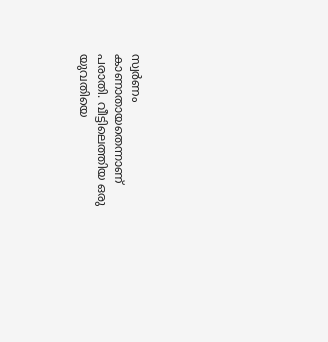സ്വര്‍ണം കാണാതായതെന്നാണ് പരാതി. വീട്ടിലെത്തിയ ഒരു യുവതിയെ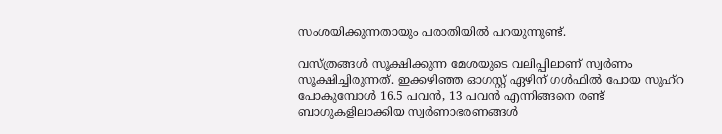സംശയിക്കുന്നതായും പരാതിയില്‍ പറയുന്നുണ്ട്.

വസ്ത്രങ്ങള്‍ സൂക്ഷിക്കുന്ന മേശയുടെ വലിപ്പിലാണ് സ്വര്‍ണം സൂക്ഷിച്ചിരുന്നത്. ഇക്കഴിഞ്ഞ ഓഗസ്റ്റ് ഏഴിന് ഗള്‍ഫില്‍ പോയ സുഹ്‌റ പോകുമ്പോള്‍ 16.5 പവന്‍, 13 പവന്‍ എന്നിങ്ങനെ രണ്ട് ബാഗുകളിലാക്കിയ സ്വര്‍ണാഭരണങ്ങള്‍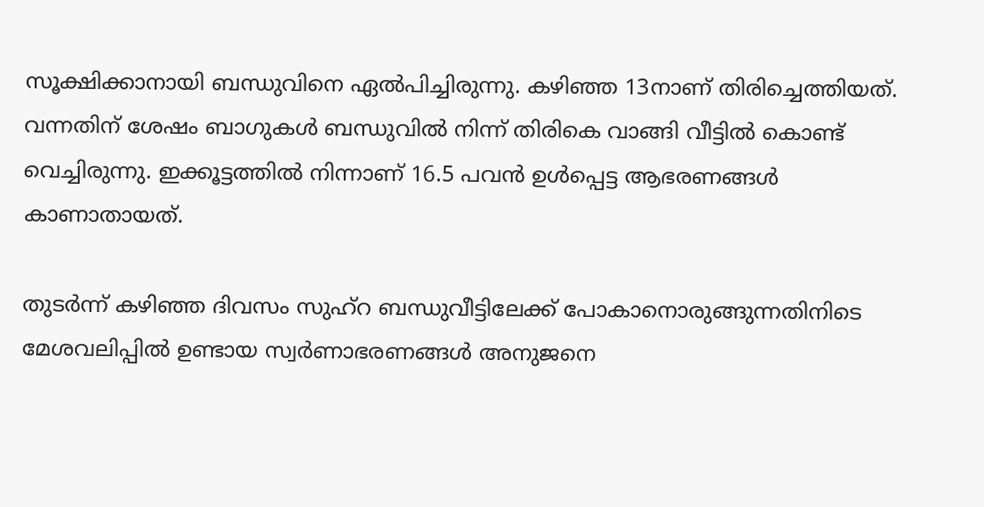സൂക്ഷിക്കാനായി ബന്ധുവിനെ ഏല്‍പിച്ചിരുന്നു. കഴിഞ്ഞ 13നാണ് തിരിച്ചെത്തിയത്. വന്നതിന് ശേഷം ബാഗുകള്‍ ബന്ധുവില്‍ നിന്ന് തിരികെ വാങ്ങി വീട്ടില്‍ കൊണ്ട് വെച്ചിരുന്നു. ഇക്കൂട്ടത്തില്‍ നിന്നാണ് 16.5 പവന്‍ ഉള്‍പ്പെട്ട ആഭരണങ്ങള്‍ കാണാതായത്.

തുടര്‍ന്ന് കഴിഞ്ഞ ദിവസം സുഹ്‌റ ബന്ധുവീട്ടിലേക്ക് പോകാനൊരുങ്ങുന്നതിനിടെ മേശവലിപ്പില്‍ ഉണ്ടായ സ്വര്‍ണാഭരണങ്ങള്‍ അനുജനെ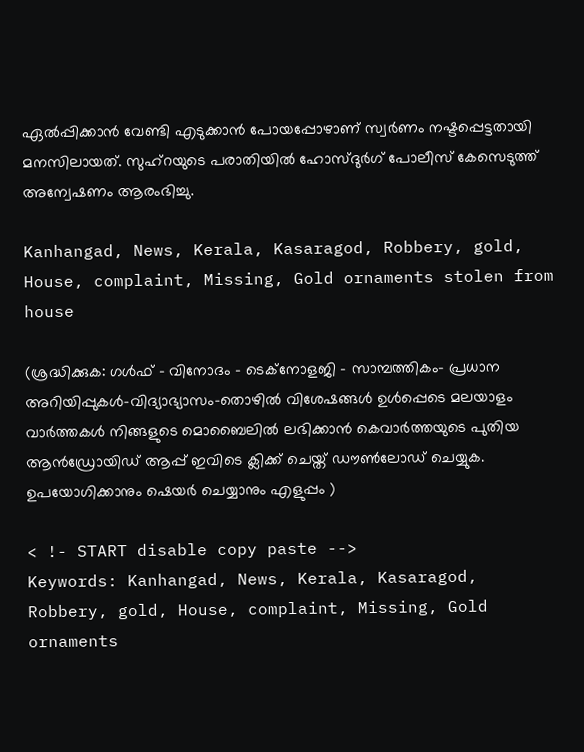ഏല്‍പ്പിക്കാന്‍ വേണ്ടി എടുക്കാന്‍ പോയപ്പോഴാണ് സ്വര്‍ണം നഷ്ടപ്പെട്ടതായി മനസിലായത്. സുഹ്‌റയുടെ പരാതിയില്‍ ഹോസ്ദുര്‍ഗ് പോലീസ് കേസെടുത്ത് അന്വേഷണം ആരംഭിച്ചു.

Kanhangad, News, Kerala, Kasaragod, Robbery, gold, House, complaint, Missing, Gold ornaments stolen from house

(ശ്രദ്ധിക്കുക: ഗൾഫ് - വിനോദം - ടെക്നോളജി - സാമ്പത്തികം- പ്രധാന അറിയിപ്പുകൾ-വിദ്യാഭ്യാസം-തൊഴിൽ വിശേഷങ്ങൾ ഉൾപ്പെടെ മലയാളം വാർത്തകൾ നിങ്ങളുടെ മൊബൈലിൽ ലഭിക്കാൻ കെവാർത്തയുടെ പുതിയ ആൻഡ്രോയിഡ് ആപ്പ് ഇവിടെ ക്ലിക്ക് ചെയ്ത് ഡൗൺലോഡ് ചെയ്യുക. ഉപയോഗിക്കാനും ഷെയർ ചെയ്യാനും എളുപ്പം )

< !- START disable copy paste -->
Keywords: Kanhangad, News, Kerala, Kasaragod, Robbery, gold, House, complaint, Missing, Gold ornaments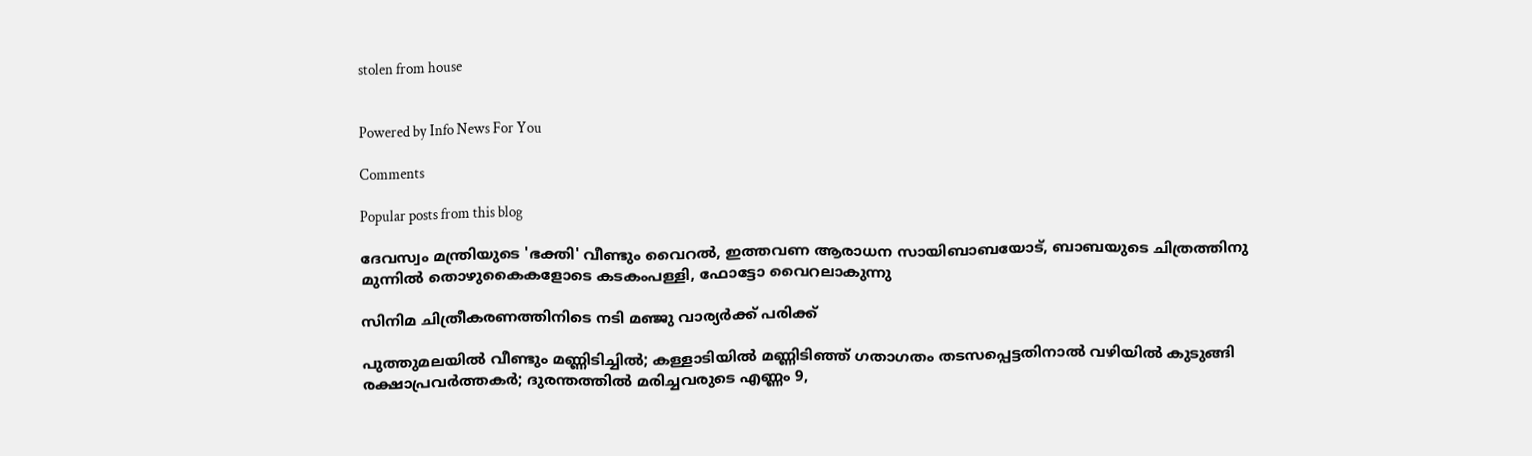stolen from house


Powered by Info News For You

Comments

Popular posts from this blog

ദേവസ്വം മന്ത്രിയുടെ 'ഭക്തി' വീണ്ടും വൈറല്‍, ഇത്തവണ ആരാധന സായിബാബയോട്, ബാബയുടെ ചിത്രത്തിനു മുന്നില്‍ തൊഴുകൈകളോടെ കടകംപള്ളി, ഫോട്ടോ വൈറലാകുന്നു

സിനിമ ചിത്രീകരണത്തിനിടെ നടി മഞ്ജു വാര്യര്‍ക്ക് പരിക്ക്

പുത്തുമലയില്‍ വീണ്ടും മണ്ണിടിച്ചില്‍; കള്ളാടിയില്‍ മണ്ണിടിഞ്ഞ് ഗതാഗതം തടസപ്പെട്ടതിനാല്‍ വഴിയില്‍ കുടുങ്ങി രക്ഷാപ്രവര്‍ത്തകര്‍; ദുരന്തത്തില്‍ മരിച്ചവരുടെ എണ്ണം 9,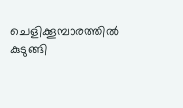ചെളിക്കൂമ്പാരത്തില്‍ കുടുങ്ങി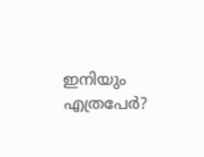ഇനിയും എത്രപേര്‍?